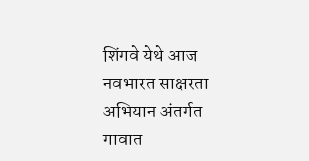शिंगवे येथे आज नवभारत साक्षरता अभियान अंतर्गत गावात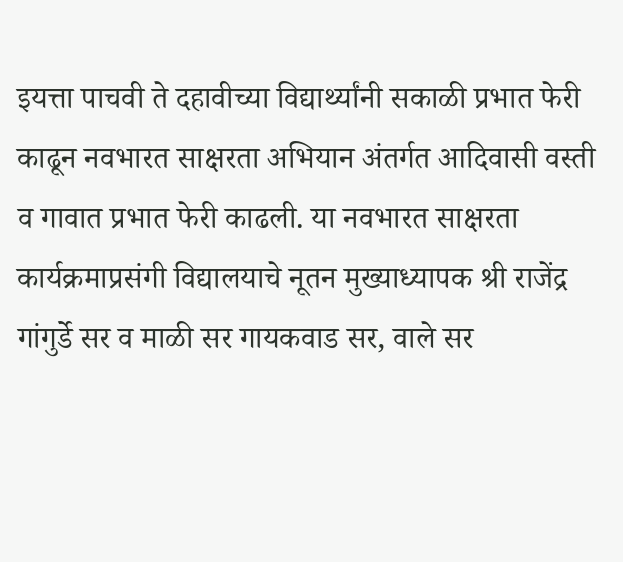इयत्ता पाचवी ते दहावीच्या विद्यार्थ्यांनी सकाळी प्रभात फेरी काढून नवभारत साक्षरता अभियान अंतर्गत आदिवासी वस्ती व गावात प्रभात फेरी काढली. या नवभारत साक्षरता कार्यक्रमाप्रसंगी विद्यालयाचे नूतन मुख्याध्यापक श्री राजेंद्र गांगुर्डे सर व माळी सर गायकवाड सर, वाले सर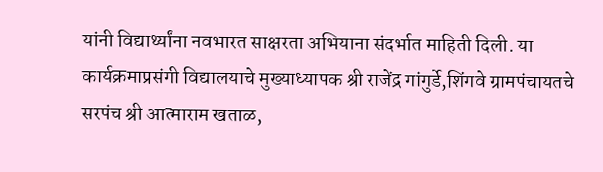यांनी विद्यार्थ्यांना नवभारत साक्षरता अभियाना संदर्भात माहिती दिली. या कार्यक्रमाप्रसंगी विद्यालयाचे मुख्याध्यापक श्री राजेंद्र गांगुर्डे,शिंगवे ग्रामपंचायतचे सरपंच श्री आत्माराम खताळ,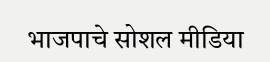भाजपाचे सोशल मीडिया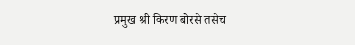प्रमुख श्री किरण बोरसे तसेच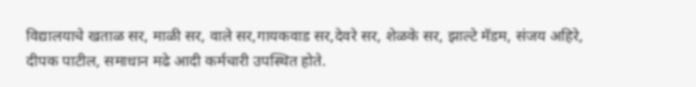विद्यालयाचे खताळ सर, माळी सर, वाले सर,गायकवाड सर,देवरे सर, शेळके सर, झाल्टे मॅडम, संजय अहिरे, दीपक पाटील, समाधान मढे आदी कर्मचारी उपस्थित होते.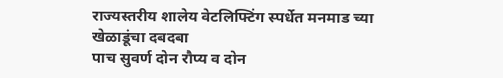राज्यस्तरीय शालेय वेटलिफ्टिंग स्पर्धेत मनमाड च्या खेळाडूंचा दबदबा
पाच सुवर्ण दोन रौप्य व दोन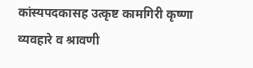कांस्यपदकासह उत्कृष्ट कामगिरी कृष्णा व्यवहारे व श्रावणी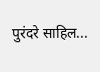पुरंदरे साहिल...